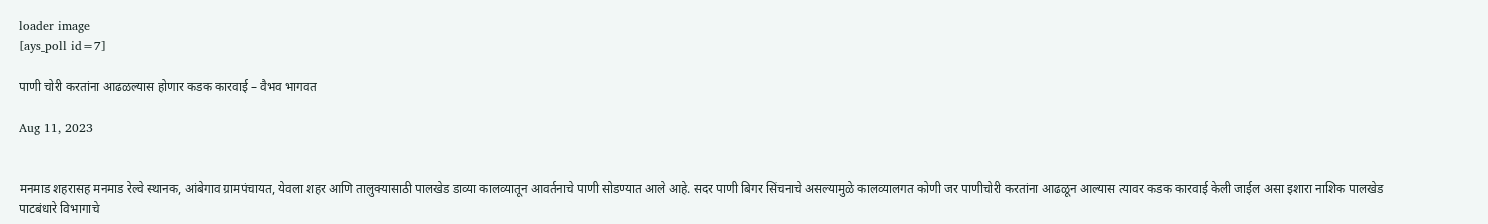loader image
[ays_poll id=7]

पाणी चोरी करतांना आढळल्यास होणार कडक कारवाई – वैभव भागवत

Aug 11, 2023


मनमाड शहरासह मनमाड रेल्वे स्थानक, आंबेगाव ग्रामपंचायत, येवला शहर आणि तालुक्यासाठी पालखेड डाव्या कालव्यातून आवर्तनाचे पाणी सोडण्यात आले आहे. सदर पाणी बिगर सिंचनाचे असल्यामुळे कालव्यालगत कोणी जर पाणीचोरी करतांना आढळून आल्यास त्यावर कडक कारवाई केली जाईल असा इशारा नाशिक पालखेड पाटबंधारे विभागाचे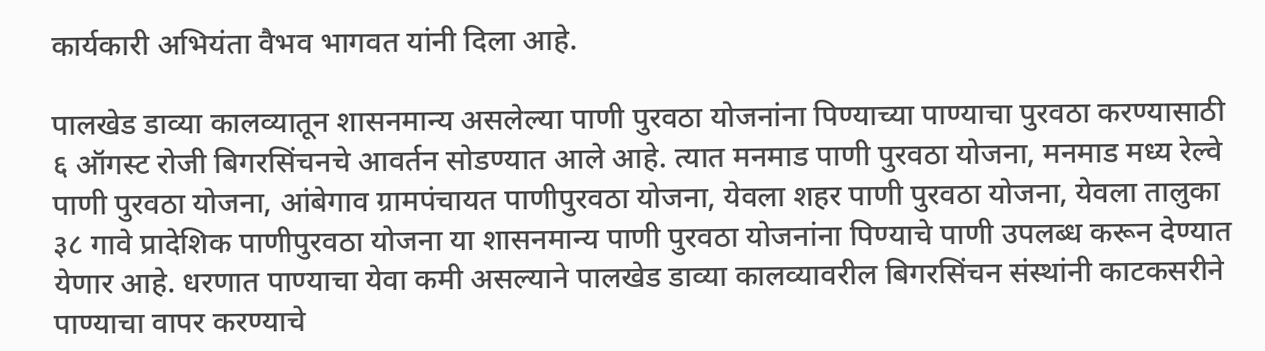कार्यकारी अभियंता वैभव भागवत यांनी दिला आहे.

पालखेड डाव्या कालव्यातून शासनमान्य असलेल्या पाणी पुरवठा योजनांना पिण्याच्या पाण्याचा पुरवठा करण्यासाठी ६ ऑगस्ट रोजी बिगरसिंचनचे आवर्तन सोडण्यात आले आहे. त्यात मनमाड पाणी पुरवठा योजना, मनमाड मध्य रेल्वे पाणी पुरवठा योजना, आंबेगाव ग्रामपंचायत पाणीपुरवठा योजना, येवला शहर पाणी पुरवठा योजना, येवला तालुका ३८ गावे प्रादेशिक पाणीपुरवठा योजना या शासनमान्य पाणी पुरवठा योजनांना पिण्याचे पाणी उपलब्ध करून देण्यात येणार आहे. धरणात पाण्याचा येवा कमी असल्याने पालखेड डाव्या कालव्यावरील बिगरसिंचन संस्थांनी काटकसरीने पाण्याचा वापर करण्याचे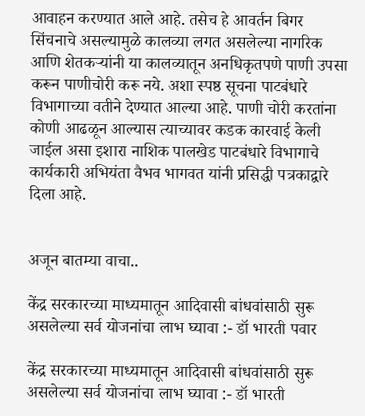आवाहन करण्यात आले आहे. तसेच हे आवर्तन बिगर सिंचनाचे असल्यामुळे कालव्या लगत असलेल्या नागरिक आणि शेतकऱ्यांनी या कालव्यातून अनधिकृतपणे पाणी उपसा करून पाणीचोरी करू नये. अशा स्पष्ठ सूचना पाटबंधारे विभागाच्या वतीने देण्यात आल्या आहे. पाणी चोरी करतांना कोणी आढळून आल्यास त्याच्यावर कडक कारवाई केली जाईल असा इशारा नाशिक पालखेड पाटबंधारे विभागाचे कार्यकारी अभियंता वैभव भागवत यांनी प्रसिद्धी पत्रकाद्वारे दिला आहे.


अजून बातम्या वाचा..

केंद्र सरकारच्या माध्यमातून आदिवासी बांधवांसाठी सुरू असलेल्या सर्व योजनांचा लाभ घ्यावा :- डॉ भारती पवार

केंद्र सरकारच्या माध्यमातून आदिवासी बांधवांसाठी सुरू असलेल्या सर्व योजनांचा लाभ घ्यावा :- डॉ भारती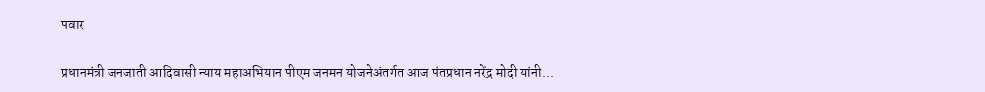पवार

प्रधानमंत्री जनजाती आदिवासी न्याय महाअभियान पीएम जनमन योजनेअंतर्गत आज पंतप्रधान नरेंद्र मोदी यांनी...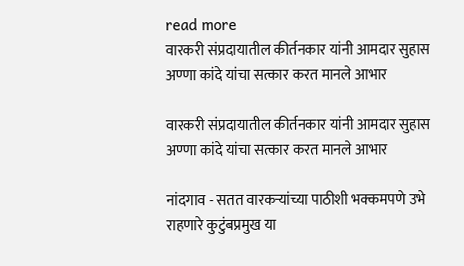read more
वारकरी संप्रदायातील कीर्तनकार यांनी आमदार सुहास अण्णा कांदे यांचा सत्कार करत मानले आभार

वारकरी संप्रदायातील कीर्तनकार यांनी आमदार सुहास अण्णा कांदे यांचा सत्कार करत मानले आभार

नांदगाव - सतत वारकऱ्यांच्या पाठीशी भक्कमपणे उभे राहणारे कुटुंबप्रमुख या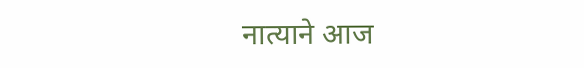नात्याने आज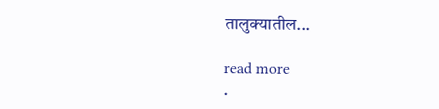तालुक्यातील...

read more
.